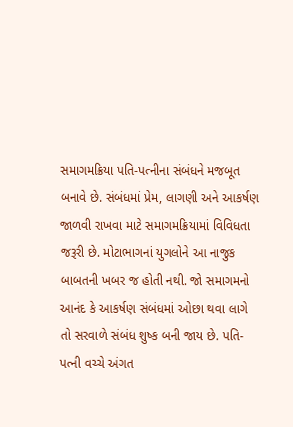સમાગમક્રિયા પતિ-પત્નીના સંબંધને મજબૂત બનાવે છે. સંબંધમાં પ્રેમ, લાગણી અને આકર્ષણ જાળવી રાખવા માટે સમાગમક્રિયામાં વિવિધતા જરૂરી છે. મોટાભાગનાં યુગલોને આ નાજુક બાબતની ખબર જ હોતી નથી. જો સમાગમનો આનંદ કે આકર્ષણ સંબંધમાં ઓછા થવા લાગે તો સરવાળે સંબંધ શુષ્ક બની જાય છે. પતિ-પત્ની વચ્ચે અંગત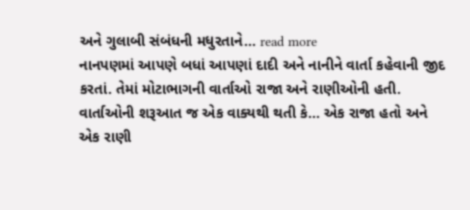અને ગુલાબી સંબંધની મધુરતાને... read more
નાનપણમાં આપણે બધાં આપણાં દાદી અને નાનીને વાર્તા કહેવાની જીદ કરતાં. તેમાં મોટાભાગની વાર્તાઓ રાજા અને રાણીઓની હતી. વાર્તાઓની શરૂઆત જ એક વાક્યથી થતી કે... એક રાજા હતો અને એક રાણી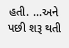હતી. ...અને પછી શરૂ થતી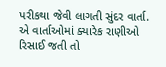પરીકથા જેવી લાગતી સુંદર વાર્તા. એ વાર્તાઓમાં ક્યારેક રાણીઓ રિસાઈ જતી તો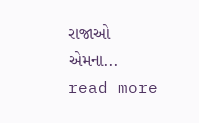રાજાઓ એમના... read more